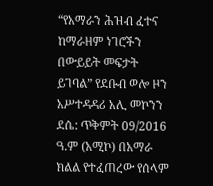“የአማራን ሕዝብ ፈተና ከማራዘም ነገሮችን በውይይት መፍታት ይገባል” የደቡብ ወሎ ዞን አሥተዳዳሪ አሊ መኮንን
ደሴ: ጥቅምት 09/2016 ዓ.ም (አሚኮ) በአማራ ክልል የተፈጠረው የሰላም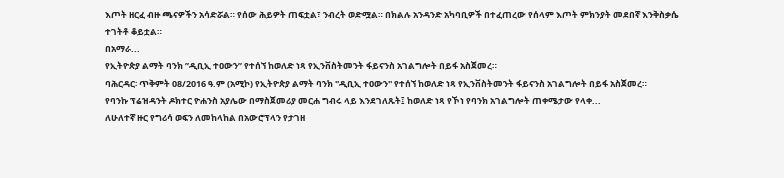እጦት ዘርፈ ብዙ ጫናዎችን አሳድሯል። የሰው ሕይዎት ጠፍቷል፣ ንብረት ወድሟል። በክልሉ አንዳንድ አካባቢዎች በተፈጠረው የሰላም እጦት ምክንያት መደበኛ እንቅስቃሴ ተገትቶ ቆይቷል።
በአማራ...
የኢትዮጵያ ልማት ባንክ ”ዲቢኢ ተዐውን” የተሰኘ ከወለድ ነጻ የኢንቨስትመንት ፋይናንስ አገልግሎት በይፋ አስጀመረ።
ባሕርዳር፡ ጥቅምት 08/2016 ዓ.ም (አሚኮ) የኢትዮጵያ ልማት ባንክ ''ዲቢኢ ተዐውን'' የተሰኘ ከወለድ ነጻ የኢንቨስትመንት ፋይናንስ አገልግሎት በይፋ አስጀመረ።
የባንኩ ፕሬዝዳንት ዶክተር ዮሐንስ አያሌው በማስጀመሪያ መርሐ ግብሩ ላይ እንደገለጹት፤ ከወለድ ነጻ የኾነ የባንክ አገልግሎት ጠቀሜታው የላቀ...
ለሁለተኛ ዙር የግሪሳ ወፍን ለመከላከል በአውሮፕላን የታገዘ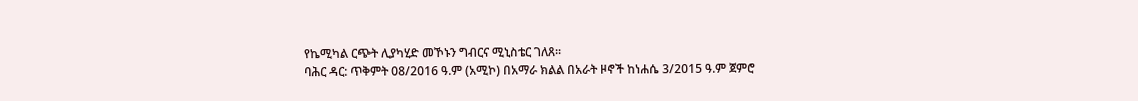የኬሚካል ርጭት ሊያካሂድ መኾኑን ግብርና ሚኒስቴር ገለጸ፡፡
ባሕር ዳር: ጥቅምት 08/2016 ዓ.ም (አሚኮ) በአማራ ክልል በአራት ዞኖች ከነሐሴ 3/2015 ዓ.ም ጀምሮ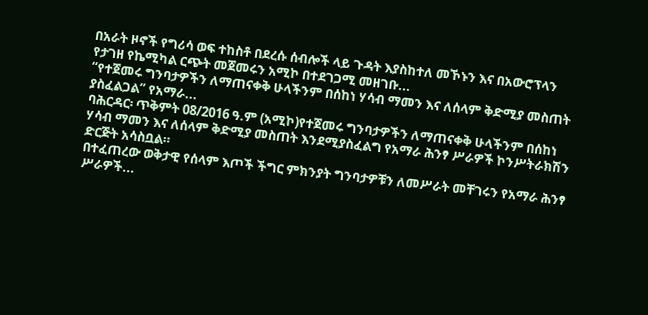በአራት ዞኖች የግሪሳ ወፍ ተከስቶ በደረሱ ሰብሎች ላይ ጉዳት እያስከተለ መኾኑን እና በአውሮፕላን የታገዘ የኬሚካል ርጭት መጀመሩን አሚኮ በተደገጋሚ መዘገቡ...
“የተጀመሩ ግንባታዎችን ለማጠናቀቅ ሁላችንም በሰከነ ሃሳብ ማመን እና ለሰላም ቅድሚያ መስጠት ያስፈልጋል” የአማራ...
ባሕርዳር፡ ጥቅምት 08/2016 ዓ.ም (አሚኮ)የተጀመሩ ግንባታዎችን ለማጠናቀቅ ሁላችንም በሰከነ ሃሳብ ማመን እና ለሰላም ቅድሚያ መስጠት እንደሚያስፈልግ የአማራ ሕንፃ ሥራዎች ኮንሥትራክሽን ድርጅት አሳስቧል።
በተፈጠረው ወቅታዊ የሰላም እጦች ችግር ምክንያት ግንባታዎቹን ለመሥራት መቸገሩን የአማራ ሕንፃ ሥራዎች...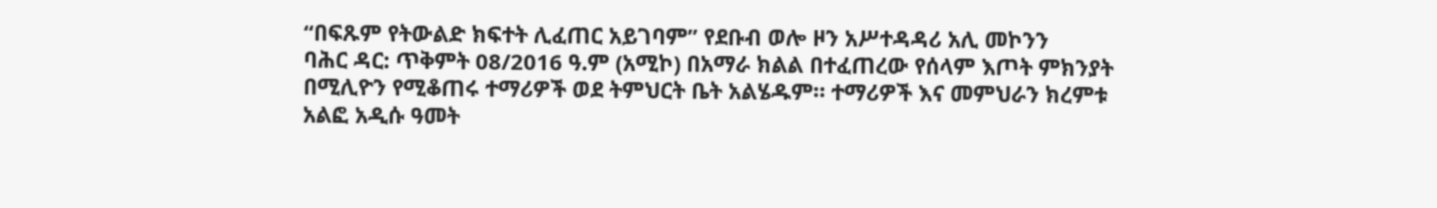“በፍጹም የትውልድ ክፍተት ሊፈጠር አይገባም” የደቡብ ወሎ ዞን አሥተዳዳሪ አሊ መኮንን
ባሕር ዳር: ጥቅምት 08/2016 ዓ.ም (አሚኮ) በአማራ ክልል በተፈጠረው የሰላም እጦት ምክንያት በሚሊዮን የሚቆጠሩ ተማሪዎች ወደ ትምህርት ቤት አልሄዱም። ተማሪዎች እና መምህራን ክረምቱ አልፎ አዲሱ ዓመት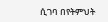ሲገባ በየትምህት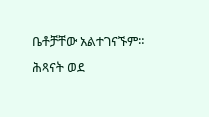ቤቶቻቸው አልተገናኙም። ሕጻናት ወደ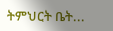ትምህርት ቤት...